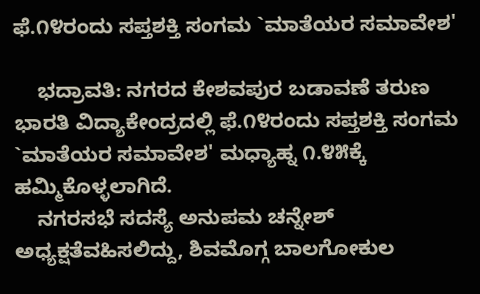ಫೆ.೧೪ರಂದು ಸಪ್ತಶಕ್ತಿ ಸಂಗಮ `ಮಾತೆಯರ ಸಮಾವೇಶ'

    ಭದ್ರಾವತಿ: ನಗರದ ಕೇಶವಪುರ ಬಡಾವಣೆ ತರುಣ ಭಾರತಿ ವಿದ್ಯಾಕೇಂದ್ರದಲ್ಲಿ ಫೆ.೧೪ರಂದು ಸಪ್ತಶಕ್ತಿ ಸಂಗಮ `ಮಾತೆಯರ ಸಮಾವೇಶ' ಮಧ್ಯಾಹ್ನ ೧.೪೫ಕ್ಕೆ ಹಮ್ಮಿಕೊಳ್ಳಲಾಗಿದೆ.
    ನಗರಸಭೆ ಸದಸ್ಯೆ ಅನುಪಮ ಚನ್ನೇಶ್ ಅಧ್ಯಕ್ಷತೆವಹಿಸಲಿದ್ದು, ಶಿವಮೊಗ್ಗ ಬಾಲಗೋಕುಲ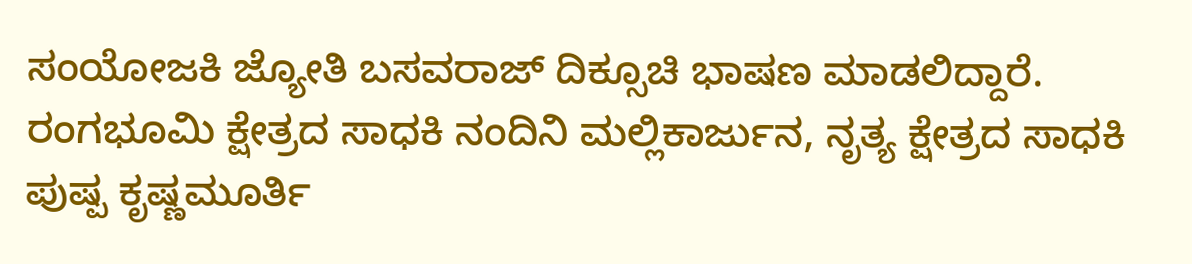ಸಂಯೋಜಕಿ ಜ್ಯೋತಿ ಬಸವರಾಜ್ ದಿಕ್ಸೂಚಿ ಭಾಷಣ ಮಾಡಲಿದ್ದಾರೆ. ರಂಗಭೂಮಿ ಕ್ಷೇತ್ರದ ಸಾಧಕಿ ನಂದಿನಿ ಮಲ್ಲಿಕಾರ್ಜುನ, ನೃತ್ಯ ಕ್ಷೇತ್ರದ ಸಾಧಕಿ ಪುಷ್ಪ ಕೃಷ್ಣಮೂರ್ತಿ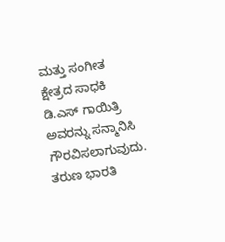ಮತ್ತು ಸಂಗೀತ ಕ್ಷೇತ್ರದ ಸಾಧಕಿ ಡಿ.ಎಸ್ ಗಾಯಿತ್ರಿ ಅವರನ್ನು ಸನ್ಮಾನಿಸಿ ಗೌರವಿಸಲಾಗುವುದು. ತರುಣ ಭಾರತಿ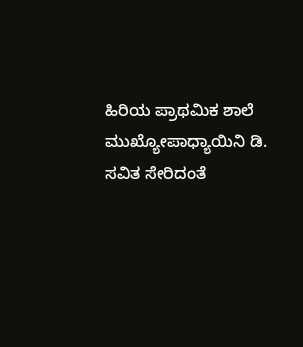ಹಿರಿಯ ಪ್ರಾಥಮಿಕ ಶಾಲೆ ಮುಖ್ಯೋಪಾಧ್ಯಾಯಿನಿ ಡಿ. ಸವಿತ ಸೇರಿದಂತೆ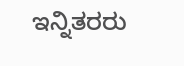ಇನ್ನಿತರರು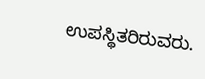ಉಪಸ್ಥಿತರಿರುವರು.